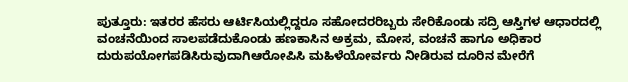ಪುತ್ತೂರು: ಇತರರ ಹೆಸರು ಆರ್ಟಿಸಿಯಲ್ಲಿದ್ದರೂ ಸಹೋದರರಿಬ್ಬರು ಸೇರಿಕೊಂಡು ಸದ್ರಿ ಆಸ್ತಿಗಳ ಆಧಾರದಲ್ಲಿ ವಂಚನೆಯಿಂದ ಸಾಲಪಡೆದುಕೊಂಡು ಹಣಕಾಸಿನ ಅಕ್ರಮ, ಮೋಸ, ವಂಚನೆ ಹಾಗೂ ಅಧಿಕಾರ ದುರುಪಯೋಗಪಡಿಸಿರುವುದಾಗಿಆರೋಪಿಸಿ ಮಹಿಳೆಯೋರ್ವರು ನೀಡಿರುವ ದೂರಿನ ಮೇರೆಗೆ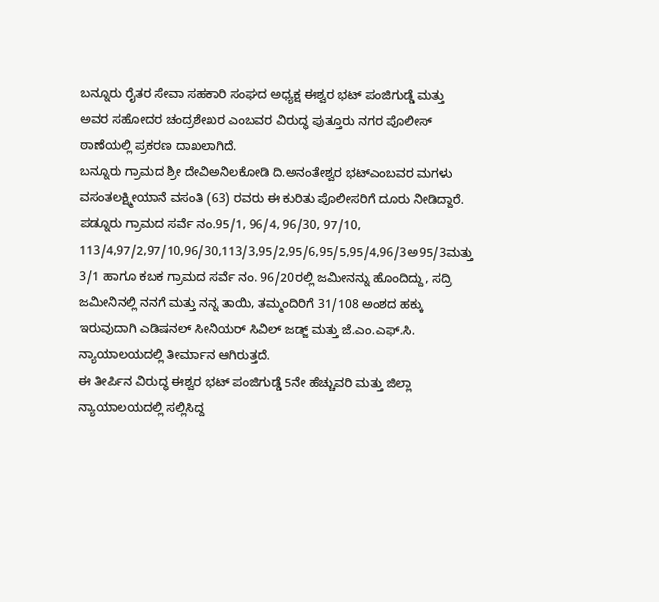ಬನ್ನೂರು ರೈತರ ಸೇವಾ ಸಹಕಾರಿ ಸಂಘದ ಅಧ್ಯಕ್ಷ ಈಶ್ವರ ಭಟ್ ಪಂಜಿಗುಡ್ಡೆ ಮತ್ತು ಅವರ ಸಹೋದರ ಚಂದ್ರಶೇಖರ ಎಂಬವರ ವಿರುದ್ಧ ಪುತ್ತೂರು ನಗರ ಪೊಲೀಸ್ ಠಾಣೆಯಲ್ಲಿ ಪ್ರಕರಣ ದಾಖಲಾಗಿದೆ.
ಬನ್ನೂರು ಗ್ರಾಮದ ಶ್ರೀ ದೇವಿಅನಿಲಕೋಡಿ ದಿ.ಅನಂತೇಶ್ವರ ಭಟ್ಎಂಬವರ ಮಗಳು ವಸಂತಲಕ್ಷ್ಮೀಯಾನೆ ವಸಂತಿ (63) ರವರು ಈ ಕುರಿತು ಪೊಲೀಸರಿಗೆ ದೂರು ನೀಡಿದ್ದಾರೆ.
ಪಡ್ನೂರು ಗ್ರಾಮದ ಸರ್ವೆ ನಂ.95/1, 96/4, 96/30, 97/10, 113/4,97/2,97/10,96/30,113/3,95/2,95/6,95/5,95/4,96/3ಅ95/3ಮತ್ತು 3/1 ಹಾಗೂ ಕಬಕ ಗ್ರಾಮದ ಸರ್ವೆ ನಂ. 96/20ರಲ್ಲಿ ಜಮೀನನ್ನು ಹೊಂದಿದ್ದು, ಸದ್ರಿ ಜಮೀನಿನಲ್ಲಿ ನನಗೆ ಮತ್ತು ನನ್ನ ತಾಯಿ, ತಮ್ಮಂದಿರಿಗೆ 31/108 ಅಂಶದ ಹಕ್ಕು ಇರುವುದಾಗಿ ಎಡಿಷನಲ್ ಸೀನಿಯರ್ ಸಿವಿಲ್ ಜಡ್ಜ್ ಮತ್ತು ಜೆ.ಎಂ.ಎಫ್.ಸಿ. ನ್ಯಾಯಾಲಯದಲ್ಲಿ ತೀರ್ಮಾನ ಆಗಿರುತ್ತದೆ.
ಈ ತೀರ್ಪಿನ ವಿರುದ್ಧ ಈಶ್ವರ ಭಟ್ ಪಂಜಿಗುಡ್ಡೆ 5ನೇ ಹೆಚ್ಚುವರಿ ಮತ್ತು ಜಿಲ್ಲಾ ನ್ಯಾಯಾಲಯದಲ್ಲಿ ಸಲ್ಲಿಸಿದ್ದ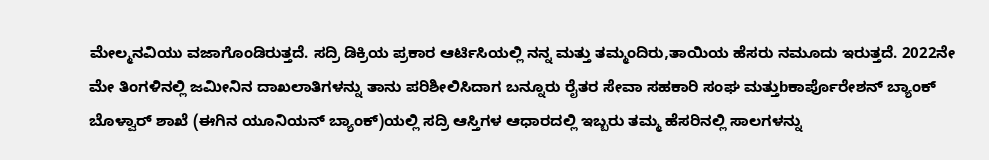ಮೇಲ್ಮನವಿಯು ವಜಾಗೊಂಡಿರುತ್ತದೆ. ಸದ್ರಿ ಡಿಕ್ರಿಯ ಪ್ರಕಾರ ಆರ್ಟಿಸಿಯಲ್ಲಿ ನನ್ನ ಮತ್ತು ತಮ್ಮಂದಿರು,ತಾಯಿಯ ಹೆಸರು ನಮೂದು ಇರುತ್ತದೆ. 2022ನೇ ಮೇ ತಿಂಗಳಿನಲ್ಲಿ ಜಮೀನಿನ ದಾಖಲಾತಿಗಳನ್ನು ತಾನು ಪರಿಶೀಲಿಸಿದಾಗ ಬನ್ನೂರು ರೈತರ ಸೇವಾ ಸಹಕಾರಿ ಸಂಘ ಮತ್ತುbಕಾರ್ಪೊರೇಶನ್ ಬ್ಯಾಂಕ್ ಬೊಳ್ವಾರ್ ಶಾಖೆ (ಈಗಿನ ಯೂನಿಯನ್ ಬ್ಯಾಂಕ್)ಯಲ್ಲಿ ಸದ್ರಿ ಆಸ್ತಿಗಳ ಆಧಾರದಲ್ಲಿ ಇಬ್ಬರು ತಮ್ಮ ಹೆಸರಿನಲ್ಲಿ ಸಾಲಗಳನ್ನು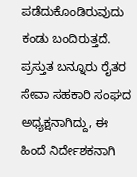ಪಡೆದುಕೊಂಡಿರುವುದು ಕಂಡು ಬಂದಿರುತ್ತದೆ. ಪ್ರಸ್ತುತ ಬನ್ನೂರು ರೈತರ ಸೇವಾ ಸಹಕಾರಿ ಸಂಘದ ಅಧ್ಯಕ್ಷನಾಗಿದ್ದು, ಈ ಹಿಂದೆ ನಿರ್ದೇಶಕನಾಗಿ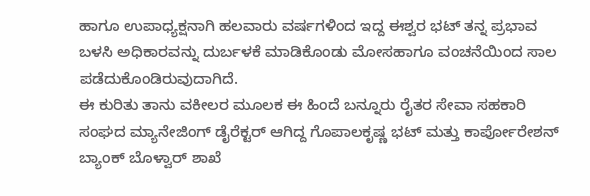ಹಾಗೂ ಉಪಾಧ್ಯಕ್ಷನಾಗಿ ಹಲವಾರು ವರ್ಷಗಳಿಂದ ಇದ್ದ ಈಶ್ವರ ಭಟ್ ತನ್ನ ಪ್ರಭಾವ ಬಳಸಿ ಅಧಿಕಾರವನ್ನು ದುರ್ಬಳಕೆ ಮಾಡಿಕೊಂಡು ಮೋಸಹಾಗೂ ವಂಚನೆಯಿಂದ ಸಾಲ ಪಡೆದುಕೊಂಡಿರುವುದಾಗಿದೆ.
ಈ ಕುರಿತು ತಾನು ವಕೀಲರ ಮೂಲಕ ಈ ಹಿಂದೆ ಬನ್ನೂರು ರೈತರ ಸೇವಾ ಸಹಕಾರಿ ಸಂಘದ ಮ್ಯಾನೇಜಿಂಗ್ ಡೈರೆಕ್ಟರ್ ಆಗಿದ್ದ ಗೊಪಾಲಕೃಷ್ಣ ಭಟ್ ಮತ್ತು ಕಾರ್ಪೋರೇಶನ್ ಬ್ಯಾಂಕ್ ಬೊಳ್ವಾರ್ ಶಾಖೆ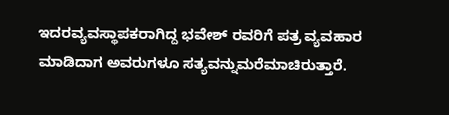ಇದರವ್ಯವಸ್ಥಾಪಕರಾಗಿದ್ದ ಭವೇಶ್ ರವರಿಗೆ ಪತ್ರ ವ್ಯವಹಾರ ಮಾಡಿದಾಗ ಅವರುಗಳೂ ಸತ್ಯವನ್ನುಮರೆಮಾಚಿರುತ್ತಾರೆ.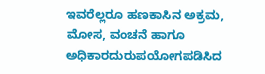ಇವರೆಲ್ಲರೂ ಹಣಕಾಸಿನ ಅಕ್ರಮ, ಮೋಸ, ವಂಚನೆ ಹಾಗೂ ಅಧಿಕಾರದುರುಪಯೋಗಪಡಿಸಿದ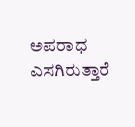ಅಪರಾಧ ಎಸಗಿರುತ್ತಾರೆ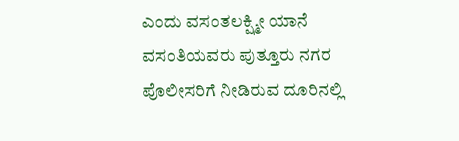ಎಂದು ವಸಂತಲಕ್ಷ್ಮೀ ಯಾನೆ ವಸಂತಿಯವರು ಪುತ್ತೂರು ನಗರ ಪೊಲೀಸರಿಗೆ ನೀಡಿರುವ ದೂರಿನಲ್ಲಿ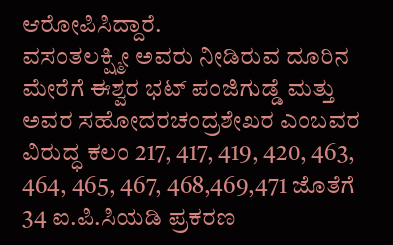ಆರೋಪಿಸಿದ್ದಾರೆ.
ವಸಂತಲಕ್ಷ್ಮೀ ಅವರು ನೀಡಿರುವ ದೂರಿನ ಮೇರೆಗೆ ಈಶ್ವರ ಭಟ್ ಪಂಜಿಗುಡ್ಡೆ ಮತ್ತು ಅವರ ಸಹೋದರಚಂದ್ರಶೇಖರ ಎಂಬವರ ವಿರುದ್ಧ ಕಲಂ 217, 417, 419, 420, 463, 464, 465, 467, 468,469,471 ಜೊತೆಗೆ 34 ಐ.ಪಿ.ಸಿಯಡಿ ಪ್ರಕರಣ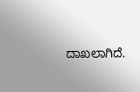ದಾಖಲಾಗಿದೆ.